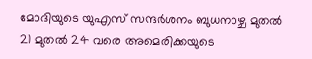മോദിയുടെ യുഎസ് സന്ദർശനം ബുധനാഴ്ച മുതൽ
21 മുതൽ 24 വരെ അമെരിക്കയുടെ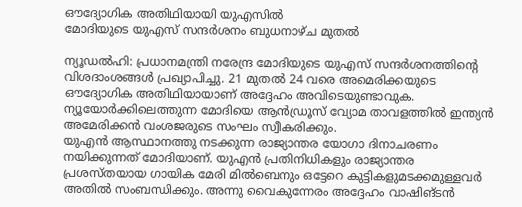ഔദ്യോഗിക അതിഥിയായി യുഎസിൽ
മോദിയുടെ യുഎസ് സന്ദർശനം ബുധനാഴ്ച മുതൽ

ന്യൂഡൽഹി: പ്രധാനമന്ത്രി നരേന്ദ്ര മോദിയുടെ യുഎസ് സന്ദർശനത്തിന്‍റെ വിശദാംശങ്ങൾ പ്രഖ്യാപിച്ചു. 21 മുതൽ 24 വരെ അമെരിക്കയുടെ ഔദ്യോഗിക അതിഥിയായാണ് അദ്ദേഹം അവിടെയുണ്ടാവുക. ന്യൂയോർക്കിലെത്തുന്ന മോദിയെ ആൻഡ്രൂസ് വ്യോമ താവളത്തിൽ ഇന്ത്യൻ അമേരിക്കൻ വംശജരുടെ സംഘം സ്വീകരിക്കും.
യുഎൻ ആസ്ഥാനത്തു നടക്കുന്ന രാജ്യാന്തര യോഗാ ദിനാചരണം നയിക്കുന്നത് മോദിയാണ്. യുഎൻ പ്രതിനിധികളും രാജ്യാന്തര പ്രശസ്തയായ ഗായിക മേരി മിൽബെനും ഒട്ടേറെ കുട്ടികളുമടക്കമുള്ളവർ അതിൽ സംബന്ധിക്കും. അന്നു വൈകുന്നേരം അദ്ദേഹം വാഷിങ്ടൻ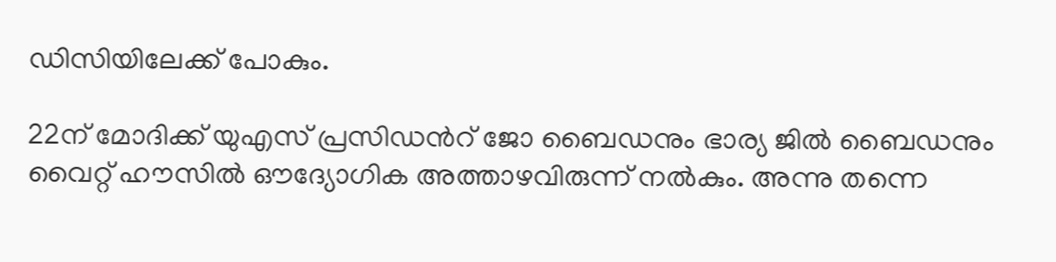ഡിസിയിലേക്ക് പോകും.

22ന് മോദിക്ക് യുഎസ് പ്രസിഡന്‍റ് ജോ ബൈഡനും ഭാര്യ ജിൽ ബൈഡനും വൈറ്റ് ഹൗസിൽ ഔദ്യോഗിക അത്താഴവിരുന്ന് നൽകും. അന്നു തന്നെ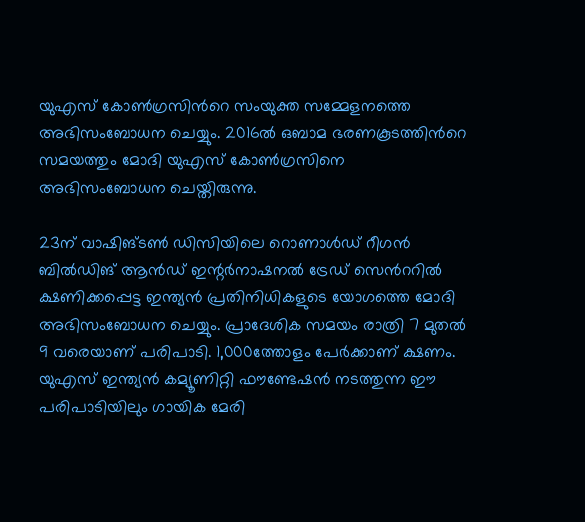യുഎസ് കോൺഗ്രസിന്‍റെ സംയുക്ത സമ്മേളനത്തെ അഭിസംബോധന ചെയ്യും. 2016ൽ ഒബാമ ഭരണകൂടത്തിന്‍റെ സമയത്തും മോദി യുഎസ് കോൺഗ്രസിനെ അഭിസംബോധന ചെയ്തിരുന്നു.

23ന് വാഷിങ്ടൺ ഡിസിയിലെ റൊണാൾഡ് റീഗൻ ബിൽഡിങ് ആൻഡ് ഇന്റർനാഷനൽ ട്രേഡ് സെന്‍ററിൽ ക്ഷണിക്കപ്പെട്ട ഇന്ത്യൻ പ്രതിനിധികളുടെ യോഗത്തെ മോദി അഭിസംബോധന ചെയ്യും. പ്രാദേശിക സമയം രാത്രി 7 മുതൽ 9 വരെയാണ് പരിപാടി. 1,000ത്തോളം പേര്‍ക്കാണ് ക്ഷണം. യുഎസ് ഇന്ത്യൻ കമ്യൂണിറ്റി ഫൗണ്ടേഷൻ നടത്തുന്ന ഈ പരിപാടിയിലും ഗായിക മേരി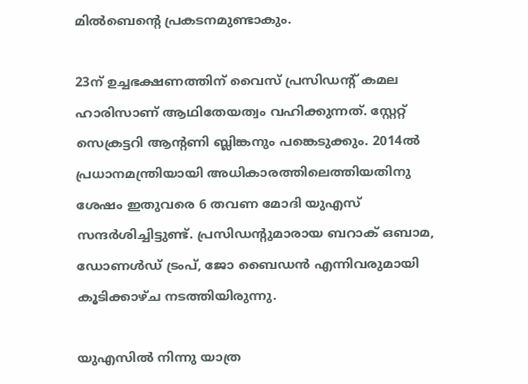മിൽബെന്‍റെ പ്രകടനമുണ്ടാകും.

23ന് ഉച്ചഭക്ഷണത്തിന് വൈസ് പ്രസി‍ഡന്‍റ് കമല ഹാരിസാണ് ആഥിതേയത്വം വഹിക്കുന്നത്. സ്റ്റേറ്റ് സെക്രട്ടറി ആന്‍റണി ബ്ലിങ്കനും പങ്കെടുക്കും. 2014ൽ പ്രധാനമന്ത്രിയായി അധികാരത്തിലെത്തിയതിനു ശേഷം ഇതുവരെ 6 തവണ മോദി യുഎസ് സന്ദർശിച്ചിട്ടുണ്ട്. പ്രസിഡന്‍റുമാരായ ബറാക് ഒബാമ, ഡോണൾഡ് ട്രംപ്, ജോ ബൈഡൻ എന്നിവരുമായി കൂടിക്കാഴ്ച നടത്തിയിരുന്നു.

യുഎസിൽ നിന്നു യാത്ര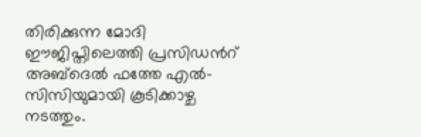തിരിക്കുന്ന മോദി ഈജിപ്തിലെത്തി പ്രസിഡന്‍റ് അബ്ദെൽ ഫത്തേ എൽ– സിസിയുമായി കൂടിക്കാഴ്ച നടത്തും.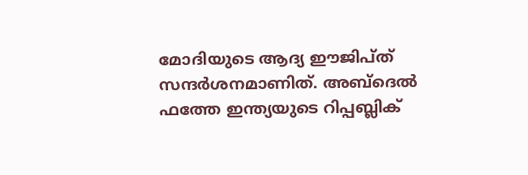മോദിയുടെ ആദ്യ ഈജിപ്ത് സന്ദർശനമാണിത്. അബ്ദെൽ ഫത്തേ ഇന്ത്യയുടെ റിപ്പബ്ലിക്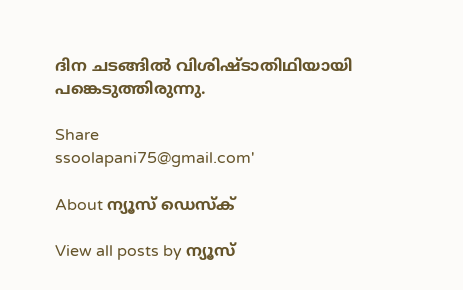ദിന ചടങ്ങിൽ വിശിഷ്ടാതിഥിയായി പങ്കെടുത്തിരുന്നു.

Share
ssoolapani75@gmail.com'

About ന്യൂസ് ഡെസ്ക്

View all posts by ന്യൂസ്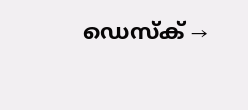ഡെസ്ക് →